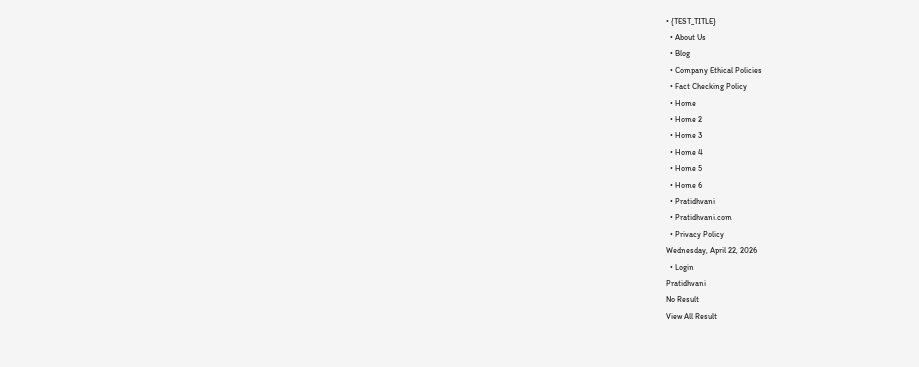• {TEST_TITLE}
  • About Us
  • Blog
  • Company Ethical Policies
  • Fact Checking Policy
  • Home
  • Home 2
  • Home 3
  • Home 4
  • Home 5
  • Home 6
  • Pratidhvani
  • Pratidhvani.com
  • Privacy Policy
Wednesday, April 22, 2026
  • Login
Pratidhvani
No Result
View All Result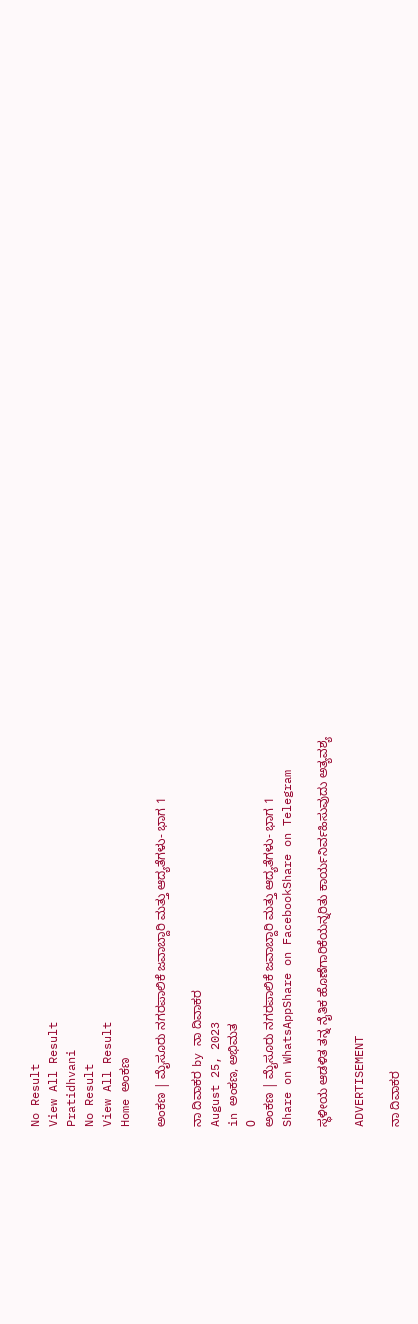No Result
View All Result
Pratidhvani
No Result
View All Result
Home ಅಂಕಣ

ಅಂಕಣ | ಮೈಸೂರು ನಗರಪಾಲಿಕೆ ಜವಾಬ್ದಾರಿ ಮತ್ತು ಆದ್ಯತೆಗಳು- ಭಾಗ 1

ನಾ ದಿವಾಕರ by ನಾ ದಿವಾಕರ
August 25, 2023
in ಅಂಕಣ, ಅಭಿಮತ
0
ಅಂಕಣ | ಮೈಸೂರು ನಗರಪಾಲಿಕೆ ಜವಾಬ್ದಾರಿ ಮತ್ತು ಆದ್ಯತೆಗಳು- ಭಾಗ 1
Share on WhatsAppShare on FacebookShare on Telegram

ಸ್ಥಳೀಯ ಆಡಳಿತ ತನ್ನ ನೈತಿಕ ಹೊಣೆಗಾರಿಕೆಯನ್ನರಿತು ಕಾರ್ಯನಿರ್ವಹಿಸುವುದು ಅತ್ಯವಶ್ಯ

ADVERTISEMENT

ನಾ ದಿವಾಕರ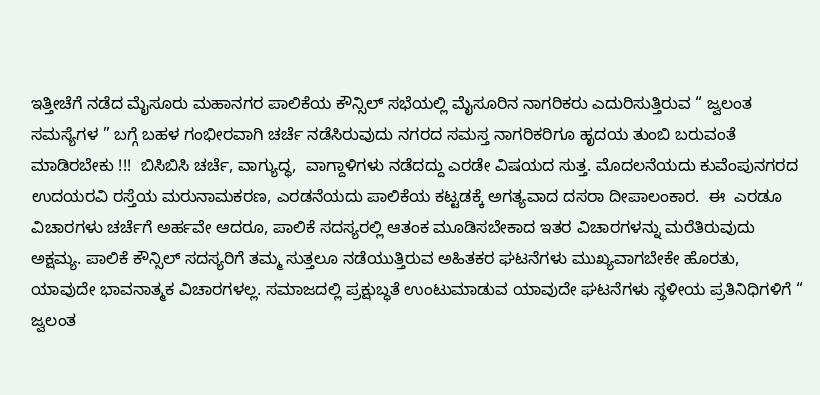ಇತ್ತೀಚೆಗೆ ನಡೆದ ಮೈಸೂರು ಮಹಾನಗರ ಪಾಲಿಕೆಯ ಕೌನ್ಸಿಲ್‌ ಸಭೆಯಲ್ಲಿ ಮೈಸೂರಿನ ನಾಗರಿಕರು ಎದುರಿಸುತ್ತಿರುವ “ ಜ್ವಲಂತ ಸಮಸ್ಯೆಗಳ ” ಬಗ್ಗೆ ಬಹಳ ಗಂಭೀರವಾಗಿ ಚರ್ಚೆ ನಡೆಸಿರುವುದು ನಗರದ ಸಮಸ್ತ ನಾಗರಿಕರಿಗೂ ಹೃದಯ ತುಂಬಿ ಬರುವಂತೆ ಮಾಡಿರಬೇಕು !!!  ಬಿಸಿಬಿಸಿ ಚರ್ಚೆ, ವಾಗ್ಯುದ್ಧ,  ವಾಗ್ದಾಳಿಗಳು ನಡೆದದ್ದು ಎರಡೇ ವಿಷಯದ ಸುತ್ತ. ಮೊದಲನೆಯದು ಕುವೆಂಪುನಗರದ ಉದಯರವಿ ರಸ್ತೆಯ ಮರುನಾಮಕರಣ, ಎರಡನೆಯದು ಪಾಲಿಕೆಯ ಕಟ್ಟಡಕ್ಕೆ ಅಗತ್ಯವಾದ ದಸರಾ ದೀಪಾಲಂಕಾರ.  ಈ  ಎರಡೂ ವಿಚಾರಗಳು ಚರ್ಚೆಗೆ ಅರ್ಹವೇ ಆದರೂ, ಪಾಲಿಕೆ ಸದಸ್ಯರಲ್ಲಿ ಆತಂಕ ಮೂಡಿಸಬೇಕಾದ ಇತರ ವಿಚಾರಗಳನ್ನು ಮರೆತಿರುವುದು ಅಕ್ಷಮ್ಯ. ಪಾಲಿಕೆ ಕೌನ್ಸಿಲ್‌ ಸದಸ್ಯರಿಗೆ ತಮ್ಮ ಸುತ್ತಲೂ ನಡೆಯುತ್ತಿರುವ ಅಹಿತಕರ ಘಟನೆಗಳು ಮುಖ್ಯವಾಗಬೇಕೇ ಹೊರತು, ಯಾವುದೇ ಭಾವನಾತ್ಮಕ ವಿಚಾರಗಳಲ್ಲ. ಸಮಾಜದಲ್ಲಿ ಪ್ರಕ್ಷುಬ್ಧತೆ ಉಂಟುಮಾಡುವ ಯಾವುದೇ ಘಟನೆಗಳು ಸ್ಥಳೀಯ ಪ್ರತಿನಿಧಿಗಳಿಗೆ “ ಜ್ವಲಂತ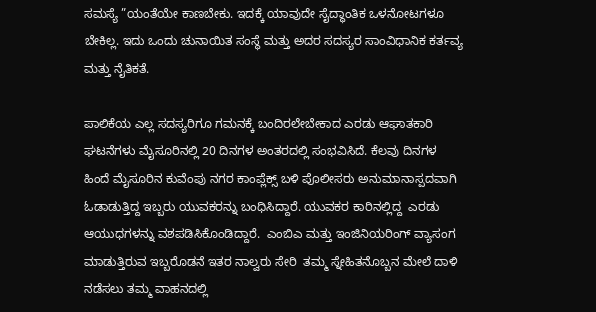ಸಮಸ್ಯೆ ”ಯಂತೆಯೇ ಕಾಣಬೇಕು. ಇದಕ್ಕೆ ಯಾವುದೇ ಸೈದ್ಧಾಂತಿಕ ಒಳನೋಟಗಳೂ ಬೇಕಿಲ್ಲ. ಇದು ಒಂದು ಚುನಾಯಿತ ಸಂಸ್ಥೆ ಮತ್ತು ಅದರ ಸದಸ್ಯರ ಸಾಂವಿಧಾನಿಕ ಕರ್ತವ್ಯ ಮತ್ತು ನೈತಿಕತೆ.

ಪಾಲಿಕೆಯ ಎಲ್ಲ ಸದಸ್ಯರಿಗೂ ಗಮನಕ್ಕೆ ಬಂದಿರಲೇಬೇಕಾದ ಎರಡು ಆಘಾತಕಾರಿ ಘಟನೆಗಳು ಮೈಸೂರಿನಲ್ಲಿ 20 ದಿನಗಳ ಅಂತರದಲ್ಲಿ ಸಂಭವಿಸಿದೆ. ಕೆಲವು ದಿನಗಳ ಹಿಂದೆ ಮೈಸೂರಿನ ಕುವೆಂಪು ನಗರ ಕಾಂಪ್ಲೆಕ್ಸ್‌ ಬಳಿ ಪೊಲೀಸರು ಅನುಮಾನಾಸ್ಪದವಾಗಿ ಓಡಾಡುತ್ತಿದ್ದ ಇಬ್ಬರು ಯುವಕರನ್ನು ಬಂಧಿಸಿದ್ದಾರೆ. ಯುವಕರ ಕಾರಿನಲ್ಲಿದ್ದ  ಎರಡು ಆಯುಧಗಳನ್ನು ವಶಪಡಿಸಿಕೊಂಡಿದ್ದಾರೆ.  ಎಂಬಿಎ ಮತ್ತು ಇಂಜಿನಿಯರಿಂಗ್‌ ವ್ಯಾಸಂಗ ಮಾಡುತ್ತಿರುವ ಇಬ್ಬರೊಡನೆ ಇತರ ನಾಲ್ವರು ಸೇರಿ  ತಮ್ಮ ಸ್ನೇಹಿತನೊಬ್ಬನ ಮೇಲೆ ದಾಳಿ ನಡೆಸಲು ತಮ್ಮ ವಾಹನದಲ್ಲಿ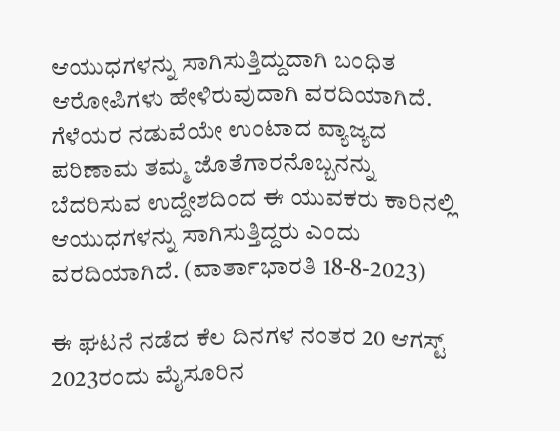ಆಯುಧಗಳನ್ನು ಸಾಗಿಸುತ್ತಿದ್ದುದಾಗಿ ಬಂಧಿತ ಆರೋಪಿಗಳು ಹೇಳಿರುವುದಾಗಿ ವರದಿಯಾಗಿದೆ. ಗೆಳೆಯರ ನಡುವೆಯೇ ಉಂಟಾದ ವ್ಯಾಜ್ಯದ ಪರಿಣಾಮ ತಮ್ಮ ಜೊತೆಗಾರನೊಬ್ಬನನ್ನು ಬೆದರಿಸುವ ಉದ್ದೇಶದಿಂದ ಈ ಯುವಕರು ಕಾರಿನಲ್ಲಿ ಆಯುಧಗಳನ್ನು ಸಾಗಿಸುತ್ತಿದ್ದರು ಎಂದು ವರದಿಯಾಗಿದೆ. (ವಾರ್ತಾಭಾರತಿ 18-8-2023)

ಈ ಘಟನೆ ನಡೆದ ಕೆಲ ದಿನಗಳ ನಂತರ 20 ಆಗಸ್ಟ್‌ 2023ರಂದು ಮೈಸೂರಿನ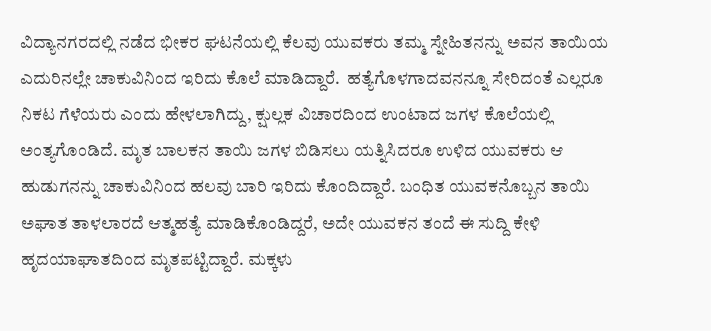ವಿದ್ಯಾನಗರದಲ್ಲಿ ನಡೆದ ಭೀಕರ ಘಟನೆಯಲ್ಲಿ ಕೆಲವು ಯುವಕರು ತಮ್ಮ ಸ್ನೇಹಿತನನ್ನು ಅವನ ತಾಯಿಯ ಎದುರಿನಲ್ಲೇ ಚಾಕುವಿನಿಂದ ಇರಿದು ಕೊಲೆ ಮಾಡಿದ್ದಾರೆ.  ಹತ್ಯೆಗೊಳಗಾದವನನ್ನೂ ಸೇರಿದಂತೆ ಎಲ್ಲರೂ ನಿಕಟ ಗೆಳೆಯರು ಎಂದು ಹೇಳಲಾಗಿದ್ದು, ಕ್ಷುಲ್ಲಕ ವಿಚಾರದಿಂದ ಉಂಟಾದ ಜಗಳ ಕೊಲೆಯಲ್ಲಿ ಅಂತ್ಯಗೊಂಡಿದೆ. ಮೃತ ಬಾಲಕನ ತಾಯಿ ಜಗಳ ಬಿಡಿಸಲು ಯತ್ನಿಸಿದರೂ ಉಳಿದ ಯುವಕರು ಆ ಹುಡುಗನನ್ನು ಚಾಕುವಿನಿಂದ ಹಲವು ಬಾರಿ ಇರಿದು ಕೊಂದಿದ್ದಾರೆ. ಬಂಧಿತ ಯುವಕನೊಬ್ಬನ ತಾಯಿ ಅಘಾತ ತಾಳಲಾರದೆ ಆತ್ಮಹತ್ಯೆ ಮಾಡಿಕೊಂಡಿದ್ದರೆ, ಅದೇ ಯುವಕನ ತಂದೆ ಈ ಸುದ್ದಿ ಕೇಳಿ ಹೃದಯಾಘಾತದಿಂದ ಮೃತಪಟ್ಟಿದ್ದಾರೆ. ಮಕ್ಕಳು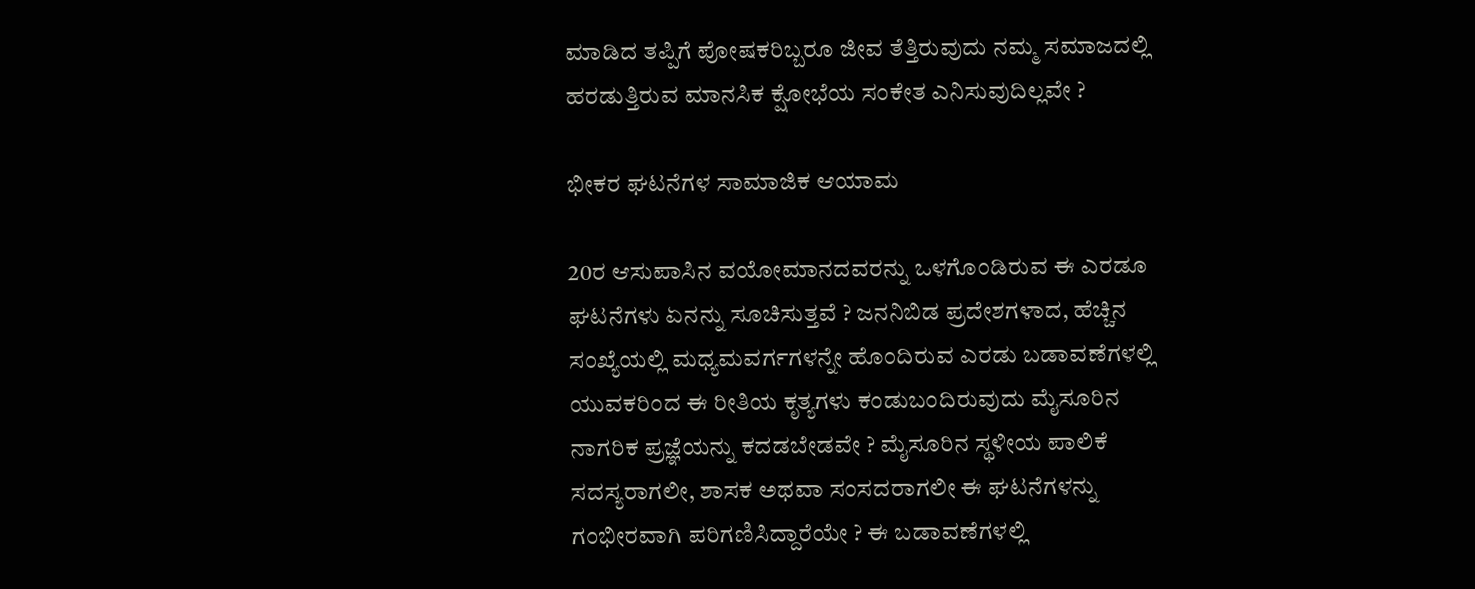ಮಾಡಿದ ತಪ್ಪಿಗೆ ಪೋಷಕರಿಬ್ಬರೂ ಜೀವ ತೆತ್ತಿರುವುದು ನಮ್ಮ ಸಮಾಜದಲ್ಲಿ ಹರಡುತ್ತಿರುವ ಮಾನಸಿಕ ಕ್ಷೋಭೆಯ ಸಂಕೇತ ಎನಿಸುವುದಿಲ್ಲವೇ ?

ಭೀಕರ ಘಟನೆಗಳ ಸಾಮಾಜಿಕ ಆಯಾಮ

20ರ ಆಸುಪಾಸಿನ ವಯೋಮಾನದವರನ್ನು ಒಳಗೊಂಡಿರುವ ಈ ಎರಡೂ ಘಟನೆಗಳು ಏನನ್ನು ಸೂಚಿಸುತ್ತವೆ ? ಜನನಿಬಿಡ ಪ್ರದೇಶಗಳಾದ, ಹೆಚ್ಚಿನ ಸಂಖ್ಯೆಯಲ್ಲಿ ಮಧ್ಯಮವರ್ಗಗಳನ್ನೇ ಹೊಂದಿರುವ ಎರಡು ಬಡಾವಣೆಗಳಲ್ಲಿ ಯುವಕರಿಂದ ಈ ರೀತಿಯ ಕೃತ್ಯಗಳು ಕಂಡುಬಂದಿರುವುದು ಮೈಸೂರಿನ ನಾಗರಿಕ ಪ್ರಜ್ಞೆಯನ್ನು ಕದಡಬೇಡವೇ ? ಮೈಸೂರಿನ ಸ್ಥಳೀಯ ಪಾಲಿಕೆ ಸದಸ್ಯರಾಗಲೀ, ಶಾಸಕ ಅಥವಾ ಸಂಸದರಾಗಲೀ ಈ ಘಟನೆಗಳನ್ನು ಗಂಭೀರವಾಗಿ ಪರಿಗಣಿಸಿದ್ದಾರೆಯೇ ? ಈ ಬಡಾವಣೆಗಳಲ್ಲಿ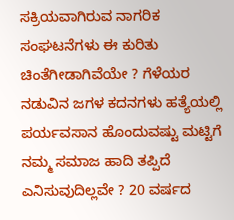ಸಕ್ರಿಯವಾಗಿರುವ ನಾಗರಿಕ ಸಂಘಟನೆಗಳು ಈ ಕುರಿತು ಚಿಂತೆಗೀಡಾಗಿವೆಯೇ ? ಗೆಳೆಯರ ನಡುವಿನ ಜಗಳ ಕದನಗಳು ಹತ್ಯೆಯಲ್ಲಿ ಪರ್ಯವಸಾನ ಹೊಂದುವಷ್ಟು ಮಟ್ಟಿಗೆ ನಮ್ಮ ಸಮಾಜ ಹಾದಿ ತಪ್ಪಿದೆ ಎನಿಸುವುದಿಲ್ಲವೇ ? 20 ವರ್ಷದ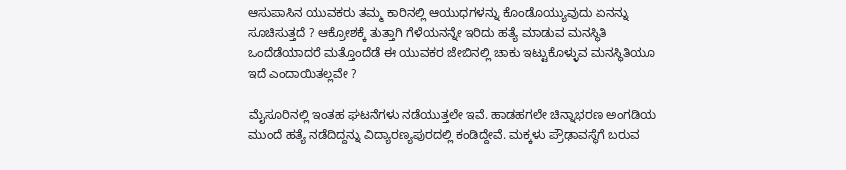ಆಸುಪಾಸಿನ ಯುವಕರು ತಮ್ಮ ಕಾರಿನಲ್ಲಿ ಆಯುಧಗಳನ್ನು ಕೊಂಡೊಯ್ಯುವುದು ಏನನ್ನು ಸೂಚಿಸುತ್ತದೆ ? ಆಕ್ರೋಶಕ್ಕೆ ತುತ್ತಾಗಿ ಗೆಳೆಯನನ್ನೇ ಇರಿದು ಹತ್ಯೆ ಮಾಡುವ ಮನಸ್ಥಿತಿ ಒಂದೆಡೆಯಾದರೆ ಮತ್ತೊಂದೆಡೆ ಈ ಯುವಕರ ಜೇಬಿನಲ್ಲಿ ಚಾಕು ಇಟ್ಟುಕೊಳ್ಳುವ ಮನಸ್ಥಿತಿಯೂ ಇದೆ ಎಂದಾಯಿತಲ್ಲವೇ ?

ಮೈಸೂರಿನಲ್ಲಿ ಇಂತಹ ಘಟನೆಗಳು ನಡೆಯುತ್ತಲೇ ಇವೆ. ಹಾಡಹಗಲೇ ಚಿನ್ನಾಭರಣ ಅಂಗಡಿಯ ಮುಂದೆ ಹತ್ಯೆ ನಡೆದಿದ್ದನ್ನು ವಿದ್ಯಾರಣ್ಯಪುರದಲ್ಲಿ ಕಂಡಿದ್ದೇವೆ. ಮಕ್ಕಳು ಪ್ರೌಢಾವಸ್ಥೆಗೆ ಬರುವ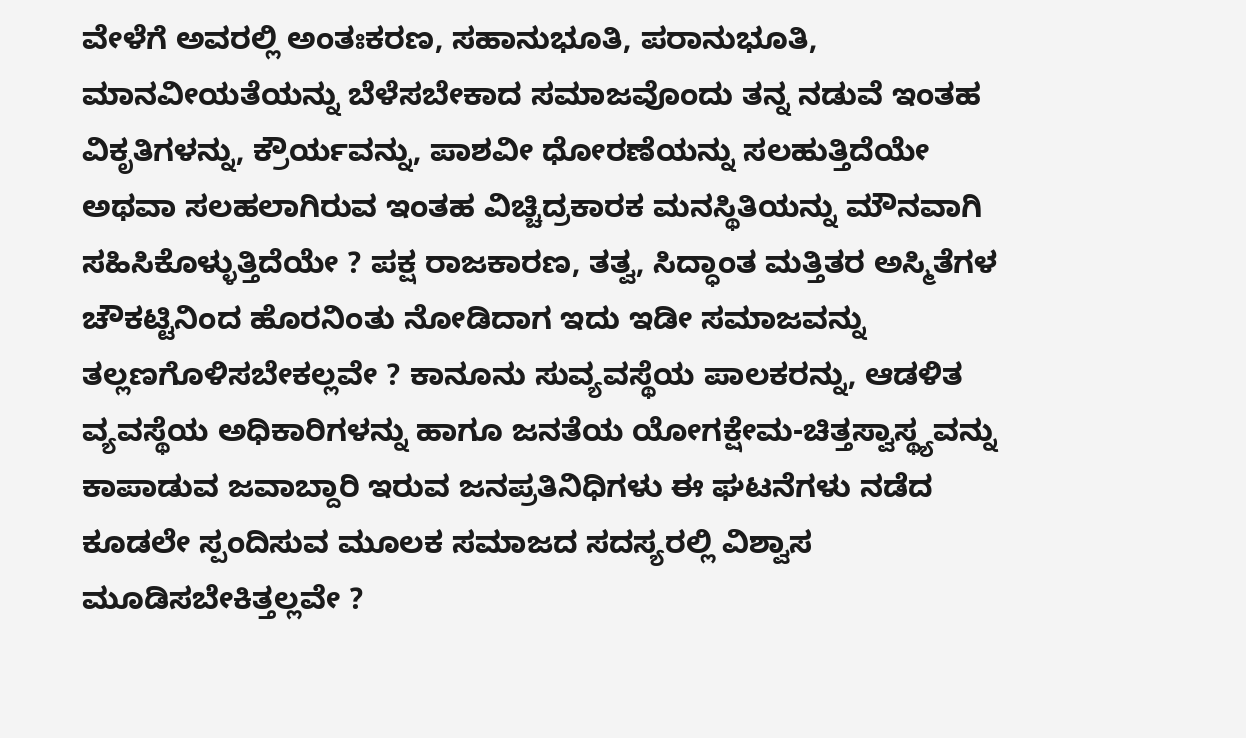ವೇಳೆಗೆ ಅವರಲ್ಲಿ ಅಂತಃಕರಣ, ಸಹಾನುಭೂತಿ, ಪರಾನುಭೂತಿ, ಮಾನವೀಯತೆಯನ್ನು ಬೆಳೆಸಬೇಕಾದ ಸಮಾಜವೊಂದು ತನ್ನ ನಡುವೆ ಇಂತಹ ವಿಕೃತಿಗಳನ್ನು, ಕ್ರೌರ್ಯವನ್ನು, ಪಾಶವೀ ಧೋರಣೆಯನ್ನು ಸಲಹುತ್ತಿದೆಯೇ ಅಥವಾ ಸಲಹಲಾಗಿರುವ ಇಂತಹ ವಿಚ್ಚಿದ್ರಕಾರಕ ಮನಸ್ಥಿತಿಯನ್ನು ಮೌನವಾಗಿ ಸಹಿಸಿಕೊಳ್ಳುತ್ತಿದೆಯೇ ? ಪಕ್ಷ ರಾಜಕಾರಣ, ತತ್ವ, ಸಿದ್ಧಾಂತ ಮತ್ತಿತರ ಅಸ್ಮಿತೆಗಳ ಚೌಕಟ್ಟಿನಿಂದ ಹೊರನಿಂತು ನೋಡಿದಾಗ ಇದು ಇಡೀ ಸಮಾಜವನ್ನು ತಲ್ಲಣಗೊಳಿಸಬೇಕಲ್ಲವೇ ? ಕಾನೂನು ಸುವ್ಯವಸ್ಥೆಯ ಪಾಲಕರನ್ನು, ಆಡಳಿತ ವ್ಯವಸ್ಥೆಯ ಅಧಿಕಾರಿಗಳನ್ನು ಹಾಗೂ ಜನತೆಯ ಯೋಗಕ್ಷೇಮ-ಚಿತ್ತಸ್ವಾಸ್ಥ್ಯವನ್ನು ಕಾಪಾಡುವ ಜವಾಬ್ದಾರಿ ಇರುವ ಜನಪ್ರತಿನಿಧಿಗಳು ಈ ಘಟನೆಗಳು ನಡೆದ ಕೂಡಲೇ ಸ್ಪಂದಿಸುವ ಮೂಲಕ ಸಮಾಜದ ಸದಸ್ಯರಲ್ಲಿ ವಿಶ್ವಾಸ ಮೂಡಿಸಬೇಕಿತ್ತಲ್ಲವೇ ?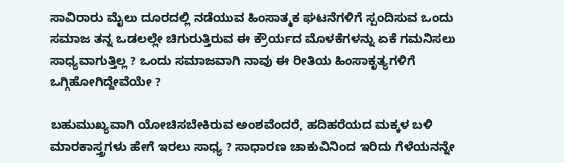ಸಾವಿರಾರು ಮೈಲು ದೂರದಲ್ಲಿ ನಡೆಯುವ ಹಿಂಸಾತ್ಮಕ ಘಟನೆಗಳಿಗೆ ಸ್ಪಂದಿಸುವ ಒಂದು ಸಮಾಜ ತನ್ನ ಒಡಲಲ್ಲೇ ಚಿಗುರುತ್ತಿರುವ ಈ ಕ್ರೌರ್ಯದ ಮೊಳಕೆಗಳನ್ನು ಏಕೆ ಗಮನಿಸಲು ಸಾಧ್ಯವಾಗುತ್ತಿಲ್ಲ ? ಒಂದು ಸಮಾಜವಾಗಿ ನಾವು ಈ ರೀತಿಯ ಹಿಂಸಾಕೃತ್ಯಗಳಿಗೆ ಒಗ್ಗಿಹೋಗಿದ್ದೇವೆಯೇ ?

ಬಹುಮುಖ್ಯವಾಗಿ ಯೋಚಿಸಬೇಕಿರುವ ಅಂಶವೆಂದರೆ, ಹದಿಹರೆಯದ ಮಕ್ಕಳ ಬಳಿ ಮಾರಕಾಸ್ತ್ರಗಳು ಹೇಗೆ ಇರಲು ಸಾಧ್ಯ ? ಸಾಧಾರಣ ಚಾಕುವಿನಿಂದ ಇರಿದು ಗೆಳೆಯನನ್ನೇ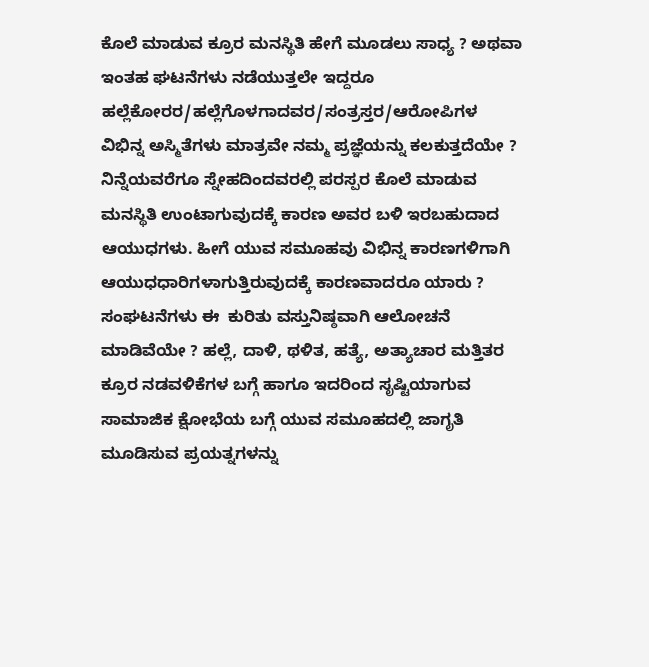ಕೊಲೆ ಮಾಡುವ ಕ್ರೂರ ಮನಸ್ಥಿತಿ ಹೇಗೆ ಮೂಡಲು ಸಾಧ್ಯ ? ಅಥವಾ ಇಂತಹ ಘಟನೆಗಳು ನಡೆಯುತ್ತಲೇ ಇದ್ದರೂ ಹಲ್ಲೆಕೋರರ/ಹಲ್ಲೆಗೊಳಗಾದವರ/ಸಂತ್ರಸ್ತರ/ಆರೋಪಿಗಳ ವಿಭಿನ್ನ ಅಸ್ಮಿತೆಗಳು ಮಾತ್ರವೇ ನಮ್ಮ ಪ್ರಜ್ಞೆಯನ್ನು ಕಲಕುತ್ತದೆಯೇ ? ನಿನ್ನೆಯವರೆಗೂ ಸ್ನೇಹದಿಂದವರಲ್ಲಿ ಪರಸ್ಪರ ಕೊಲೆ ಮಾಡುವ ಮನಸ್ಥಿತಿ ಉಂಟಾಗುವುದಕ್ಕೆ ಕಾರಣ ಅವರ ಬಳಿ ಇರಬಹುದಾದ ಆಯುಧಗಳು. ಹೀಗೆ ಯುವ ಸಮೂಹವು ವಿಭಿನ್ನ ಕಾರಣಗಳಿಗಾಗಿ ಆಯುಧಧಾರಿಗಳಾಗುತ್ತಿರುವುದಕ್ಕೆ ಕಾರಣವಾದರೂ ಯಾರು ? ಸಂಘಟನೆಗಳು ಈ  ಕುರಿತು ವಸ್ತುನಿಷ್ಠವಾಗಿ ಆಲೋಚನೆ ಮಾಡಿವೆಯೇ ? ಹಲ್ಲೆ, ದಾಳಿ, ಥಳಿತ, ಹತ್ಯೆ, ಅತ್ಯಾಚಾರ ಮತ್ತಿತರ ಕ್ರೂರ ನಡವಳಿಕೆಗಳ ಬಗ್ಗೆ ಹಾಗೂ ಇದರಿಂದ ಸೃಷ್ಟಿಯಾಗುವ ಸಾಮಾಜಿಕ ಕ್ಷೋಭೆಯ ಬಗ್ಗೆ ಯುವ ಸಮೂಹದಲ್ಲಿ ಜಾಗೃತಿ ಮೂಡಿಸುವ ಪ್ರಯತ್ನಗಳನ್ನು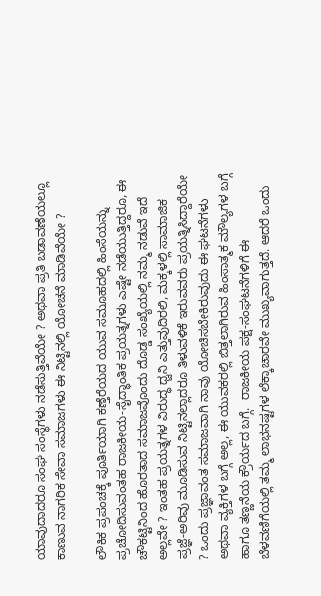ಯಾವುದಾದರೂ ಸಂಘ ಸಂಸ್ಥೆಗಳು ನಡೆಸುತ್ತಿವೆಯೇ ? ಅಥವಾ ಪ್ರತಿ ಬಡಾವಣೆಯಲ್ಲೂ ಕಾಣುವ ನಾಗರಿಕ ಸೇವಾ ಸಮಾಜಗಳು ಈ ನಿಟ್ಟಿನಲ್ಲಿ ಯೋಚನೆ ಮಾಡಿವೆಯೇ ?

ಲೌಕಿಕ ಪ್ರಪಂಚಕ್ಕೆ ಪೂರ್ತಿಯಾಗಿ ಕಣ್ತೆರೆಯದ ಯುವ ಸಮೂಹದಲ್ಲಿ ಹಿಂಸೆಯನ್ನು ಪ್ರಚೋದಿಸುವಂತಹ ರಾಜಕೀಯ-ಸೈದ್ಧಾಂತಿಕ ಪ್ರಯತ್ನಗಳು ಎಷ್ಟೇ ನಡೆಯುತ್ತಿದ್ದರೂ, ಈ ಚೌಕಟ್ಟಿನಿಂದ ಹೊರತಾದ ಸಮಾಜವೊಂದು ದೊಡ್ಡ ಸಂಖ್ಯೆಯಲ್ಲಿ ನಮ್ಮ ನಡುವೆ ಇದೆ ಅಲ್ಲವೇ ? ಇಂತಹ ಪ್ರಯತ್ನಗಳ ವಿರುದ್ಧ ಧ್ವನಿ ಎತ್ತುವುದಿರಲಿ, ಮಕ್ಕಳಲ್ಲಿ ಸಾಮಾಜಿಕ ಪ್ರಜ್ಞೆ-ಅರಿವು ಮೂಡಿಸುವ ನಿಟ್ಟಿನಲ್ಲಾದರೂ ತಿಳುವಳಿಕೆ ಇರುವವರು ಪ್ರಯತ್ನಿಸಿದ್ದಾರೆಯೇ ? ಒಂದು ಪ್ರಜ್ಞಾವಂತ ಸಮಾಜವಾಗಿ ನಾವು ಯೋಚಿಸಬೇಕಿರುವುದು ಈ ಘಟನೆಗಳು ಅಥವಾ ವ್ಯಕ್ತಿಗಳ ಬಗ್ಗೆ ಅಲ್ಲ, ಈ ಯುವಕರಲ್ಲಿ ಬಿತ್ತಲಾಗಿರುವ ಹಿಂಸಾತ್ಮಕ ಮೌಲ್ಯಗಳ ಬಗ್ಗೆ ಹಾಗೂ ತಣ್ಣನೆಯ ಕ್ರೌರ್ಯದ ಬಗ್ಗೆ.  ರಾಜಕೀಯ ಪಕ್ಷ-ಸಂಘಟನೆಗಳಿಗೆ ಈ ಬೆಳವಣಿಗೆಯಲ್ಲಿ ತಮ್ಮ ಲಾಭನಷ್ಟಗಳ ಲೆಕ್ಕಾಚಾರವೇ ಮುಖ್ಯವಾಗುತ್ತದೆ. ಆದರೆ ಒಂದು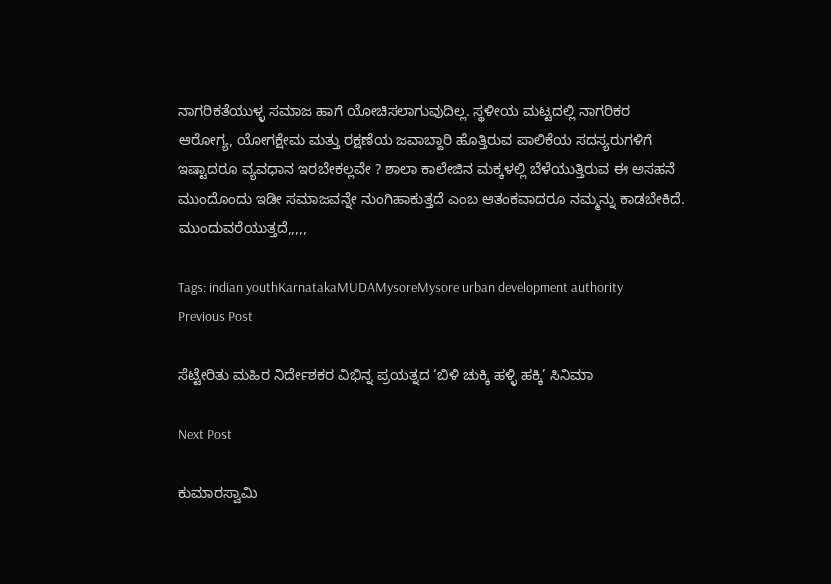ನಾಗರಿಕತೆಯುಳ್ಳ ಸಮಾಜ ಹಾಗೆ ಯೋಚಿಸಲಾಗುವುದಿಲ್ಲ. ಸ್ಥಳೀಯ ಮಟ್ಟದಲ್ಲಿ ನಾಗರಿಕರ ಆರೋಗ್ಯ, ಯೋಗಕ್ಷೇಮ ಮತ್ತು ರಕ್ಷಣೆಯ ಜವಾಬ್ದಾರಿ ಹೊತ್ತಿರುವ ಪಾಲಿಕೆಯ ಸದಸ್ಯರುಗಳಿಗೆ ಇಷ್ಟಾದರೂ ವ್ಯವಧಾನ ಇರಬೇಕಲ್ಲವೇ ? ಶಾಲಾ ಕಾಲೇಜಿನ ಮಕ್ಕಳಲ್ಲಿ ಬೆಳೆಯುತ್ತಿರುವ ಈ ಅಸಹನೆ ಮುಂದೊಂದು ಇಡೀ ಸಮಾಜವನ್ನೇ ನುಂಗಿಹಾಕುತ್ತದೆ ಎಂಬ ಆತಂಕವಾದರೂ ನಮ್ಮನ್ನು ಕಾಡಬೇಕಿದೆ. ಮುಂದುವರೆಯುತ್ತದೆ,,,,,

Tags: indian youthKarnatakaMUDAMysoreMysore urban development authority
Previous Post

ಸೆಟ್ಟೇರಿತು ಮಹಿರ ನಿರ್ದೇಶಕರ ವಿಭಿನ್ನ ಪ್ರಯತ್ನದ ‘ಬಿಳಿ ಚುಕ್ಕಿ ಹಳ್ಳಿ ಹಕ್ಕಿ’ ಸಿನಿಮಾ

Next Post

ಕುಮಾರಸ್ವಾಮಿ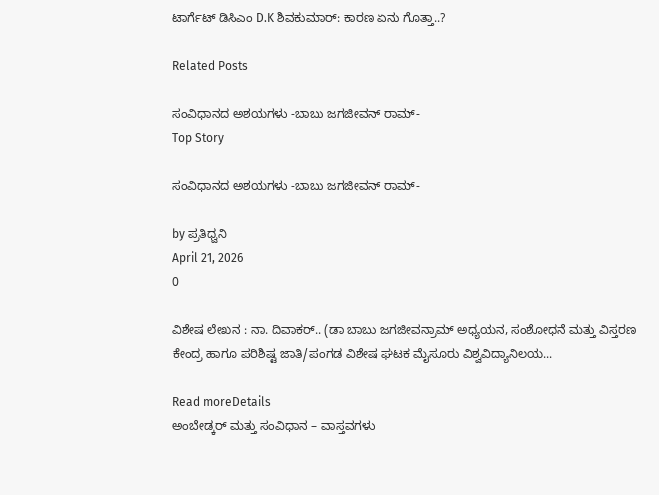ಟಾರ್ಗೆಟ್ ಡಿಸಿಎಂ D.K ಶಿವಕುಮಾರ್: ಕಾರಣ ಏನು ಗೊತ್ತಾ..?

Related Posts

ಸಂವಿಧಾನದ ಅಶಯಗಳು -ಬಾಬು ಜಗಜೀವನ್ ರಾಮ್-
Top Story

ಸಂವಿಧಾನದ ಅಶಯಗಳು -ಬಾಬು ಜಗಜೀವನ್ ರಾಮ್-

by ಪ್ರತಿಧ್ವನಿ
April 21, 2026
0

ವಿಶೇಷ ಲೇಖನ : ನಾ. ದಿವಾಕರ್‌.. (ಡಾ ಬಾಬು ಜಗಜೀವನ್ರಾಮ್ ಅಧ್ಯಯನ, ಸಂಶೋಧನೆ ಮತ್ತು ವಿಸ್ತರಣ ಕೇಂದ್ರ ಹಾಗೂ ಪರಿಶಿಷ್ಟ ಜಾತಿ/ಪಂಗಡ ವಿಶೇಷ ಘಟಕ ಮೈಸೂರು ವಿಶ್ವವಿದ್ಯಾನಿಲಯ...

Read moreDetails
ಅಂಬೇಡ್ಕರ್ ಮತ್ತು ಸಂವಿಧಾನ – ವಾಸ್ತವಗಳು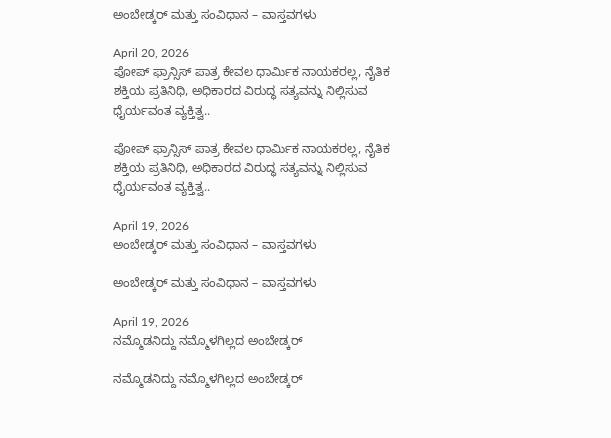ಅಂಬೇಡ್ಕರ್ ಮತ್ತು ಸಂವಿಧಾನ – ವಾಸ್ತವಗಳು

April 20, 2026
ಪೋಪ್ ಫ್ರಾನ್ಸಿಸ್ ಪಾತ್ರ ಕೇವಲ ಧಾರ್ಮಿಕ ನಾಯಕರಲ್ಲ, ನೈತಿಕ ಶಕ್ತಿಯ ಪ್ರತಿನಿಧಿ, ಅಧಿಕಾರದ ವಿರುದ್ಧ ಸತ್ಯವನ್ನು ನಿಲ್ಲಿಸುವ ಧೈರ್ಯವಂತ ವ್ಯಕ್ತಿತ್ವ..

ಪೋಪ್ ಫ್ರಾನ್ಸಿಸ್ ಪಾತ್ರ ಕೇವಲ ಧಾರ್ಮಿಕ ನಾಯಕರಲ್ಲ, ನೈತಿಕ ಶಕ್ತಿಯ ಪ್ರತಿನಿಧಿ, ಅಧಿಕಾರದ ವಿರುದ್ಧ ಸತ್ಯವನ್ನು ನಿಲ್ಲಿಸುವ ಧೈರ್ಯವಂತ ವ್ಯಕ್ತಿತ್ವ..

April 19, 2026
ಅಂಬೇಡ್ಕರ್‌ ಮತ್ತು ಸಂವಿಧಾನ – ವಾಸ್ತವಗಳು

ಅಂಬೇಡ್ಕರ್‌ ಮತ್ತು ಸಂವಿಧಾನ – ವಾಸ್ತವಗಳು

April 19, 2026
ನಮ್ಮೊಡನಿದ್ದು ನಮ್ಮೊಳಗಿಲ್ಲದ ಅಂಬೇಡ್ಕರ್

ನಮ್ಮೊಡನಿದ್ದು ನಮ್ಮೊಳಗಿಲ್ಲದ ಅಂಬೇಡ್ಕರ್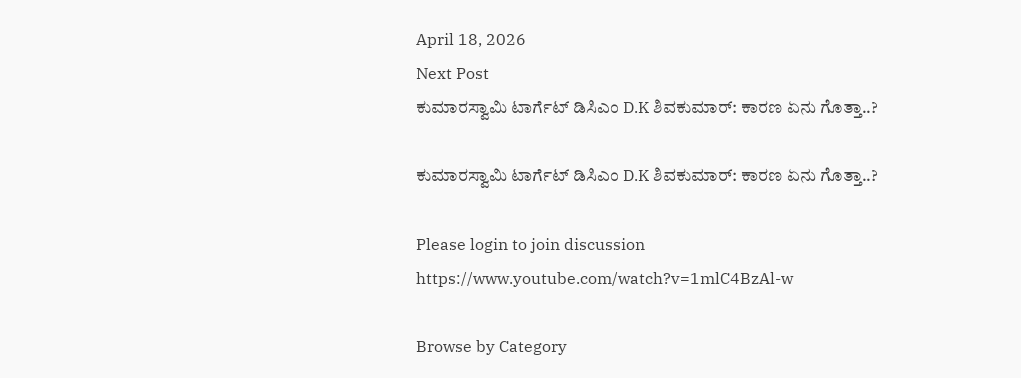April 18, 2026
Next Post
ಕುಮಾರಸ್ವಾಮಿ ಟಾರ್ಗೆಟ್ ಡಿಸಿಎಂ D.K ಶಿವಕುಮಾರ್: ಕಾರಣ ಏನು ಗೊತ್ತಾ..?

ಕುಮಾರಸ್ವಾಮಿ ಟಾರ್ಗೆಟ್ ಡಿಸಿಎಂ D.K ಶಿವಕುಮಾರ್: ಕಾರಣ ಏನು ಗೊತ್ತಾ..?

Please login to join discussion
https://www.youtube.com/watch?v=1mlC4BzAl-w

Browse by Category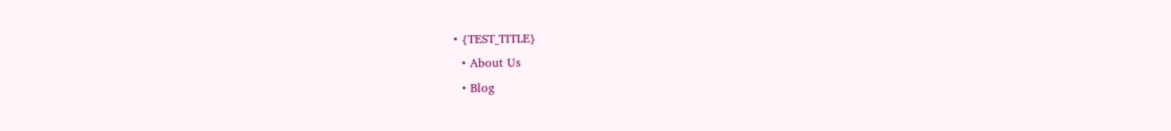• {TEST_TITLE}
  • About Us
  • Blog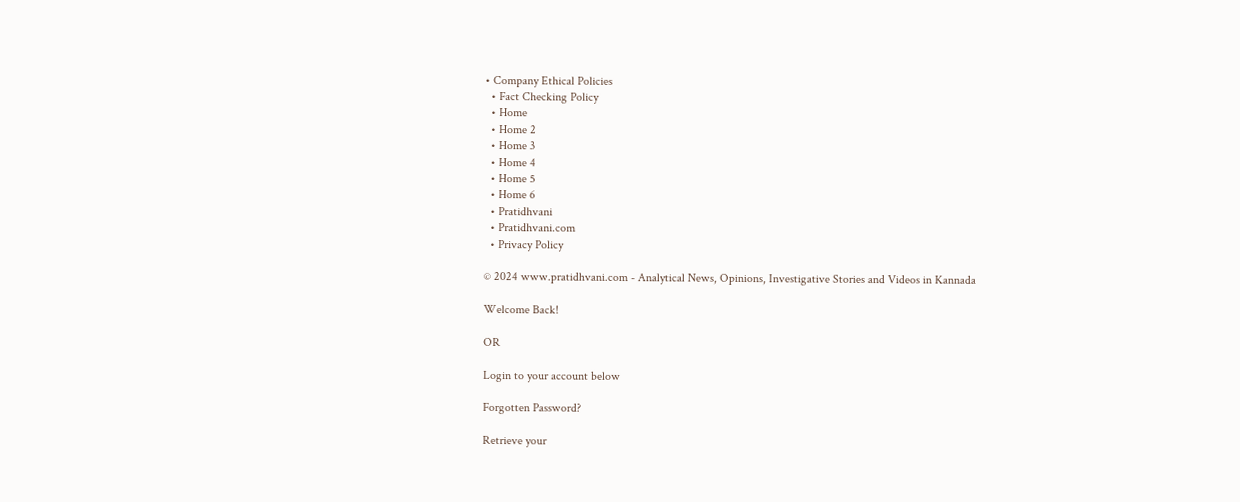• Company Ethical Policies
  • Fact Checking Policy
  • Home
  • Home 2
  • Home 3
  • Home 4
  • Home 5
  • Home 6
  • Pratidhvani
  • Pratidhvani.com
  • Privacy Policy

© 2024 www.pratidhvani.com - Analytical News, Opinions, Investigative Stories and Videos in Kannada

Welcome Back!

OR

Login to your account below

Forgotten Password?

Retrieve your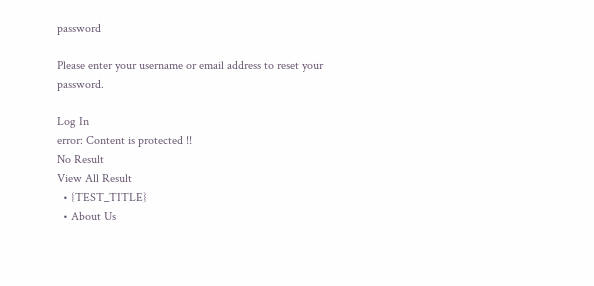password

Please enter your username or email address to reset your password.

Log In
error: Content is protected !!
No Result
View All Result
  • {TEST_TITLE}
  • About Us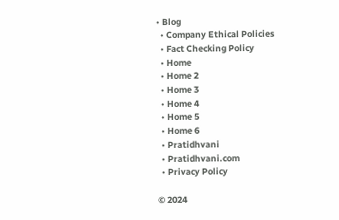• Blog
  • Company Ethical Policies
  • Fact Checking Policy
  • Home
  • Home 2
  • Home 3
  • Home 4
  • Home 5
  • Home 6
  • Pratidhvani
  • Pratidhvani.com
  • Privacy Policy

© 2024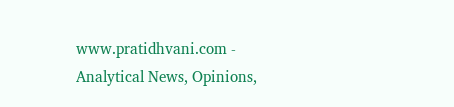www.pratidhvani.com - Analytical News, Opinions,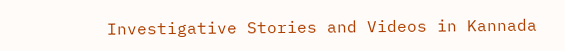Investigative Stories and Videos in Kannada